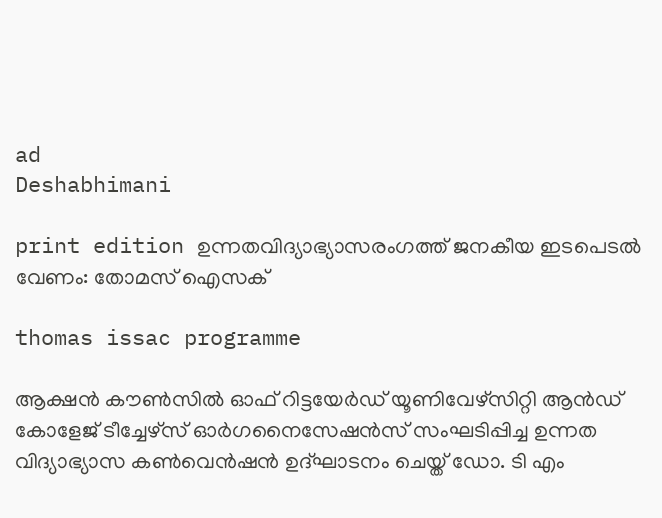ad
Deshabhimani

print edition ഉന്നതവിദ്യാഭ്യാസരംഗത്ത്‌ ജനകീയ ഇടപെടൽ വേണം: തോമസ് ഐസക്‌

thomas issac programme

ആക്ഷൻ കൗൺസിൽ ഓഫ് റിട്ടയേർഡ് യൂണിവേഴ്സിറ്റി ആൻഡ് കോളേജ് ടീച്ചേഴ്സ് ഓർഗനൈസേഷൻസ് സംഘടിപ്പിച്ച ഉന്നത വിദ്യാഭ്യാസ കൺവെൻഷൻ ഉദ്‌ഘാടനം ചെയ്ത്‌ ഡോ. ടി എം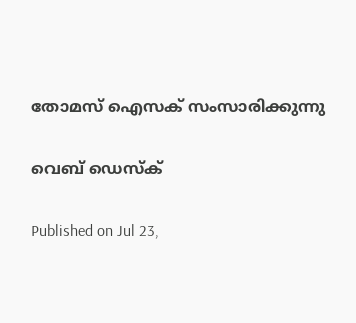തോമസ്‌ ഐസക്‌ സംസാരിക്കുന്നു

വെബ് ഡെസ്ക്

Published on Jul 23,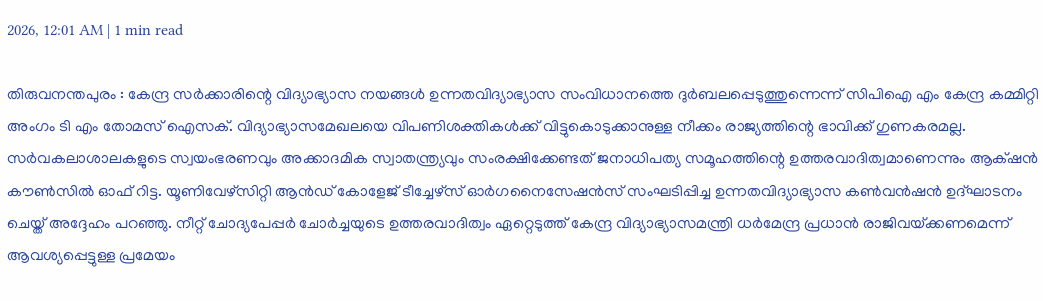2026, 12:01 AM | 1 min read

തിരുവനന്തപുരം : കേന്ദ്ര സർക്കാരിന്റെ വിദ്യാഭ്യാസ നയങ്ങൾ ഉന്നതവിദ്യാഭ്യാസ സംവിധാനത്തെ ദുർബലപ്പെടുത്തുന്നെന്ന്‌ സിപിഐ എം കേന്ദ്ര കമ്മിറ്റി അംഗം ടി എം തോമസ് ഐസക്. വിദ്യാഭ്യാസമേഖലയെ വിപണിശക്തികൾക്ക് വിട്ടുകൊടുക്കാനുള്ള നീക്കം രാജ്യത്തിന്റെ ഭാവിക്ക് ഗുണകരമല്ല. സർവകലാശാലകളുടെ സ്വയംഭരണവും അക്കാദമിക സ്വാതന്ത്ര്യവും സംരക്ഷിക്കേണ്ടത് ജനാധിപത്യ സമൂഹത്തിന്റെ ഉത്തരവാദിത്വമാണെന്നും ആക്‌ഷൻ കൗൺസിൽ ഓഫ് റിട്ട. യൂണിവേഴ്സിറ്റി ആൻഡ് കോളേജ് ടീച്ചേഴ്സ് ഓർഗനൈസേഷൻസ് സംഘടിപ്പിച്ച ഉന്നതവിദ്യാഭ്യാസ കൺവൻഷൻ ഉദ്ഘാടനം ചെയ്ത് അദ്ദേഹം പറഞ്ഞു. നീറ്റ് ചോദ്യപേപ്പർ ചോർച്ചയുടെ ഉത്തരവാദിത്വം ഏറ്റെടുത്ത് കേന്ദ്ര വിദ്യാഭ്യാസമന്ത്രി ധർമേന്ദ്ര പ്രധാൻ രാജിവയ്‌ക്കണമെന്ന് ആവശ്യപ്പെട്ടുള്ള പ്രമേയം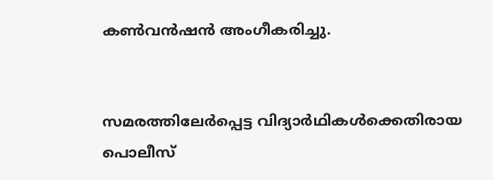കൺവൻഷൻ അംഗീകരിച്ചു.


സമരത്തിലേർപ്പെട്ട വിദ്യാർഥികൾക്കെതിരായ പൊലീസ്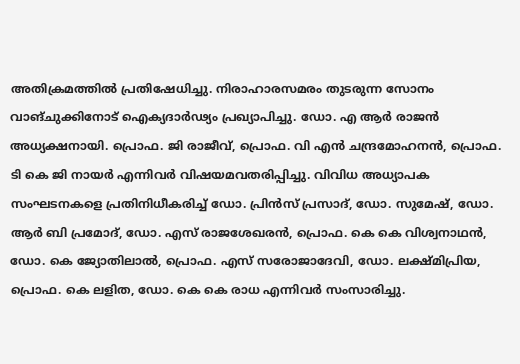അതിക്രമത്തിൽ പ്രതിഷേധിച്ചു. നിരാഹാരസമരം തുടരുന്ന സോനം വാങ്‌ചുക്കിനോട് ഐക്യദാർഢ്യം പ്രഖ്യാപിച്ചു. ഡോ. എ ആർ രാജൻ അധ്യക്ഷനായി. പ്രൊഫ. ജി രാജീവ്, പ്രൊഫ. വി എൻ ചന്ദ്രമോഹനൻ, പ്രൊഫ. ടി കെ ജി നായർ എന്നിവർ വിഷയമവതരിപ്പിച്ചു. വിവിധ അധ്യാപക സംഘടനകളെ പ്രതിനിധീകരിച്ച് ഡോ. പ്രിൻസ് പ്രസാദ്, ഡോ. സുമേഷ്, ഡോ. ആർ ബി പ്രമോദ്, ഡോ. എസ്‌ രാജശേഖരൻ, പ്രൊഫ. കെ കെ വിശ്വനാഥൻ, ഡോ. കെ ജ്യോതിലാൽ, പ്രൊഫ. എസ് സരോജാദേവി, ഡോ. ലക്ഷ്മിപ്രിയ, പ്രൊഫ. കെ ലളിത, ഡോ. കെ കെ രാധ എന്നിവർ സംസാരിച്ചു.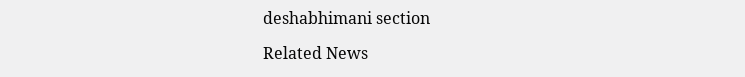deshabhimani section

Related News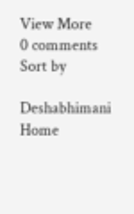View More
0 comments
Sort by

Deshabhimani
Home